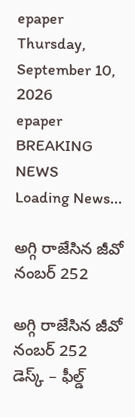epaper
Thursday, September 10, 2026
epaper
BREAKING NEWS
Loading News...

అగ్గి రాజేసిన జీవో నంబ‌ర్ 252

అగ్గి రాజేసిన జీవో నంబ‌ర్ 252
డెస్క్ – ఫీల్డ్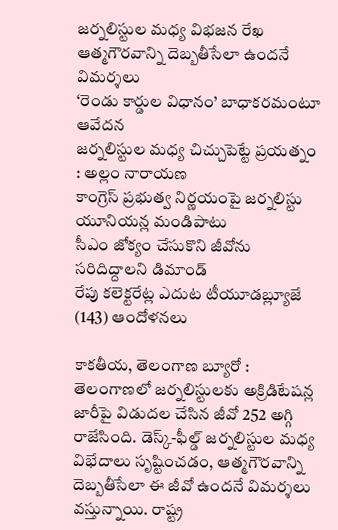జర్నలిస్టుల మధ్య విభ‌జ‌న రేఖ‌
ఆత్మగౌరవాన్ని దెబ్బతీసేలా ఉందనే విమ‌ర్శ‌లు
‘రెండు కార్డుల విధానం’ బాధాకర‌మంటూ ఆవేద‌న‌
జ‌ర్న‌లిస్టుల మ‌ధ్య చిచ్చుపెట్టే ప్ర‌య‌త్నం : అల్లం నారాయ‌ణ‌
కాంగ్రెస్ ప్ర‌భుత్వ నిర్ణ‌యంపై జ‌ర్న‌లిస్టు యూనియ‌న్ల మండిపాటు
సీఎం జోక్యం చేసుకొని జీవోను సరిదిద్దాల‌ని డిమాండ్‌
రేపు క‌లెక్ట‌రేట్ల ఎదుట టీయూడ‌బ్ల్యూజే (143) ఆందోళ‌న‌లు

కాక‌తీయ‌, తెలంగాణ బ్యూరో : తెలంగాణలో జర్నలిస్టులకు అక్రిడిటేషన్ల జారీపై విడుదల చేసిన జీవో 252 అగ్గి రాజేసింది. డెస్క్-ఫీల్డ్ జర్నలిస్టుల మధ్య విభేదాలు సృష్టించడం, ఆత్మగౌరవాన్ని దెబ్బతీసేలా ఈ జీవో ఉందనే విమ‌ర్శ‌లు వ‌స్తున్నాయి. రాష్ట్ర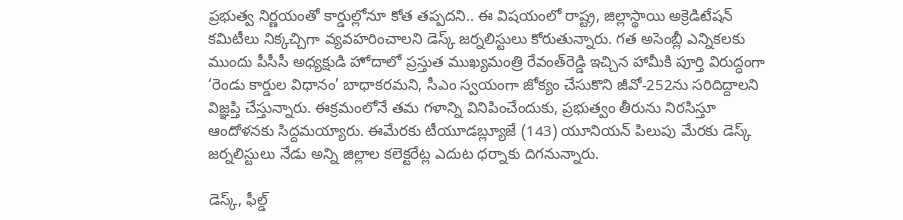ప్ర‌భుత్వ నిర్ణ‌యంతో కార్డుల్లోనూ కోత త‌ప్ప‌ద‌ని.. ఈ విషయంలో రాష్ట్ర, జిల్లాస్థాయి అక్రెడిటేషన్‌ కమిటీలు నిక్కచ్చిగా వ్యవహరించాల‌ని డెస్క్ జ‌ర్న‌లిస్టులు కోరుతున్నారు. గ‌త అసెంబ్లీ ఎన్నికలకు ముందు పీసీసీ అధ్యక్షుడి హోదాలో ప్రస్తుత ముఖ్యమంత్రి రేవంత్‌రెడ్డి ఇచ్చిన హామీకి పూర్తి విరుద్ధంగా ‘రెండు కార్డుల విధానం’ బాధాకర‌మ‌ని, సీఎం స్వయంగా జోక్యం చేసుకొని జీవో-252ను సరిదిద్దాల‌ని విజ్ఞ‌ప్తి చేస్తున్నారు. ఈక్ర‌మంలోనే త‌మ గ‌ళాన్ని వినిపించేందుకు, ప్ర‌భుత్వం తీరును నిర‌సిస్తూ ఆందోళ‌న‌కు సిద్ద‌మ‌య్యారు. ఈమేర‌కు టీయూడ‌బ్ల్యూజే (143) యూనియ‌న్ పిలుపు మేర‌కు డెస్క్ జ‌ర్న‌లిస్టులు నేడు అన్ని జిల్లాల క‌లెక్ట‌రేట్ల ఎదుట ధ‌ర్నాకు దిగ‌నున్నారు.

డెస్క్‌, ఫీల్డ్‌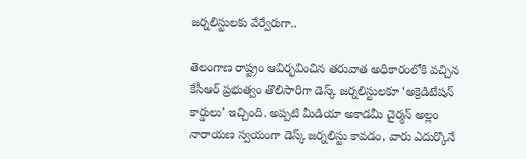జర్నలిస్టులకు వేర్వేరుగా..

తెలంగాణ రాష్ట్రం ఆవిర్భవించిన తరువాత అధికారంలోకి వచ్చిన కేసీఆర్‌ ప్రభుత్వం తొలిసారిగా డెస్క్‌ జర్నలిస్టులకూ ‘అక్రెడిటేషన్‌ కార్డులు’ ఇచ్చింది. అప్పటి మీడియా అకాడమీ చైర్మన్‌ అల్లం నారాయణ స్వయంగా డెస్క్‌ జర్నలిస్టు కావడం, వారు ఎదుర్కొనే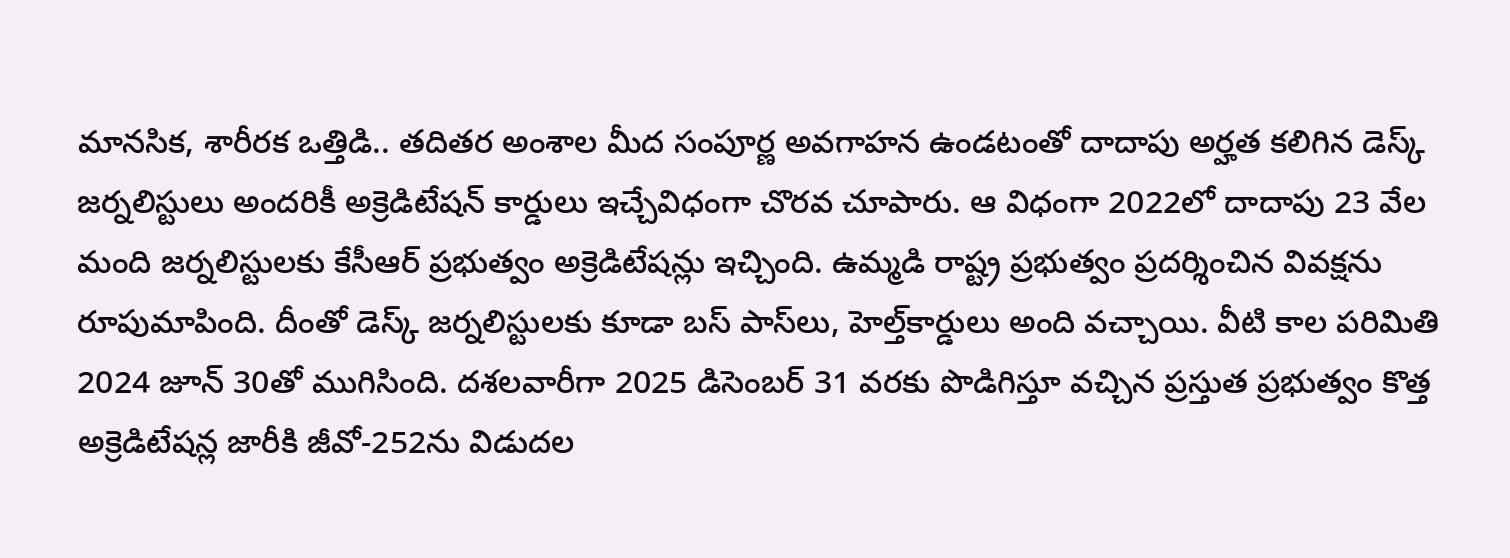మానసిక, శారీరక ఒత్తిడి.. తదితర అంశాల మీద సంపూర్ణ అవగాహన ఉండ‌టంతో దాదాపు అర్హత కలిగిన డెస్క్‌ జర్నలిస్టులు అందరికీ అక్రెడిటేషన్‌ కార్డులు ఇచ్చేవిధంగా చొరవ చూపారు. ఆ విధంగా 2022లో దాదాపు 23 వేల మంది జర్నలిస్టులకు కేసీఆర్‌ ప్రభుత్వం అక్రెడిటేషన్లు ఇచ్చింది. ఉమ్మడి రాష్ట్ర ప్రభుత్వం ప్రదర్శించిన వివక్షను రూపుమాపింది. దీంతో డెస్క్‌ జర్నలిస్టులకు కూడా బస్‌ పాస్‌లు, హెల్త్‌కార్డులు అంది వచ్చాయి. వీటి కాల పరిమితి 2024 జూన్‌ 30తో ముగిసింది. దశలవారీగా 2025 డిసెంబర్‌ 31 వరకు పొడిగిస్తూ వచ్చిన ప్రస్తుత ప్రభుత్వం కొత్త అక్రెడిటేషన్ల జారీకి జీవో-252ను విడుదల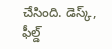చేసింది. డెస్క్‌, ఫీల్డ్‌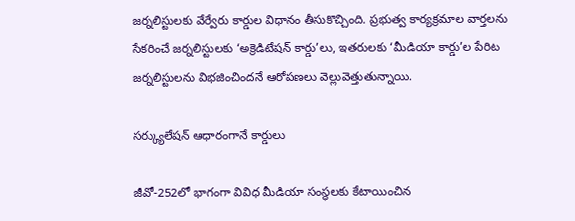జర్నలిస్టులకు వేర్వేరు కార్డుల విధానం తీసుకొచ్చింది. ప్రభుత్వ కార్యక్రమాల వార్తలను సేకరించే జర్నలిస్టులకు ‘అక్రెడిటేషన్‌ కార్డు’లు, ఇతరులకు ‘మీడియా కార్డు’ల పేరిట జర్నలిస్టులను విభజించింద‌నే ఆరోప‌ణ‌లు వెల్లువెత్తుతున్నాయి.

స‌ర్క్యులేష‌న్ ఆధారంగానే కార్డులు

జీవో-252లో భాగంగా వివిధ మీడియా సంస్థలకు కేటాయించిన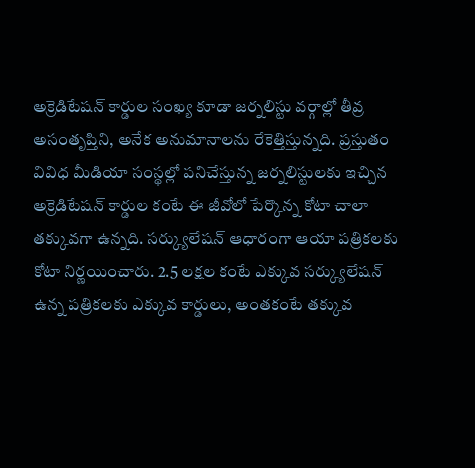అక్రెడిటేషన్‌ కార్డుల సంఖ్య కూడా జర్నలిస్టు వర్గాల్లో తీవ్ర అసంతృప్తిని, అనేక అనుమానాలను రేకెత్తిస్తున్నది. ప్రస్తుతం వివిధ మీడియా సంస్థల్లో పనిచేస్తున్న జర్నలిస్టులకు ఇచ్చిన అక్రెడిటేషన్‌ కార్డుల కంటే ఈ జీవోలో పేర్కొన్న కోటా చాలా తక్కువగా ఉన్నది. సర్క్యులేషన్‌ ఆధారంగా ఆయా పత్రికలకు కోటా నిర్ణయించారు. 2.5 లక్షల కంటే ఎక్కువ సర్క్యులేషన్‌ ఉన్న పత్రికలకు ఎక్కువ కార్డులు, అంతకంటే తక్కువ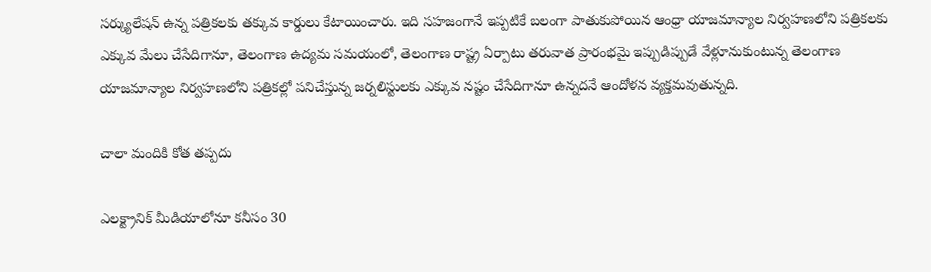సర్క్యులేషన్‌ ఉన్న పత్రికలకు తక్కువ కార్డులు కేటాయించారు. ఇది సహజంగానే ఇప్పటికే బలంగా పాతుకుపోయిన ఆంధ్రా యాజమాన్యాల నిర్వహణలోని పత్రికలకు ఎక్కువ మేలు చేసేదిగానూ, తెలంగాణ ఉద్యమ సమయంలో, తెలంగాణ రాష్ట్ర ఏర్పాటు తరువాత ప్రారంభమై ఇప్పుడిప్పుడే వేళ్లూనుకుంటున్న తెలంగాణ యాజమాన్యాల నిర్వహణలోని పత్రికల్లో పనిచేస్తున్న జర్నలిస్టులకు ఎక్కువ నష్టం చేసేదిగానూ ఉన్నదనే ఆందోళన వ్యక్తమవుతున్నది.

చాలా మందికి కోత త‌ప్ప‌దు

ఎలక్ట్రానిక్‌ మీడియాలోనూ కనీసం 30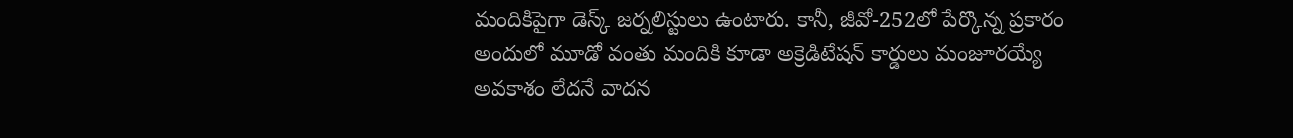మందికిపైగా డెస్క్‌ జర్నలిస్టులు ఉంటారు. కానీ, జీవో-252లో పేర్కొన్న ప్రకారం అందులో మూడో వంతు మందికి కూడా అక్రెడిటేషన్‌ కార్డులు మంజూరయ్యే అవకాశం లేద‌నే వాద‌న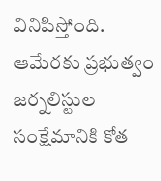వినిపిస్తోంది. ఆమేరకు ప్రభుత్వం జర్నలిస్టుల సంక్షేమానికి కోత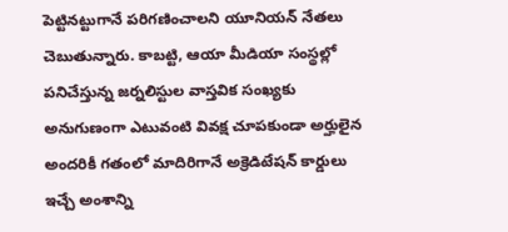పెట్టినట్టుగానే పరిగణించాల‌ని యూనియ‌న్ నేత‌లు చెబుతున్నారు. కాబట్టి, ఆయా మీడియా సంస్థల్లో పనిచేస్తున్న జర్నలిస్టుల వాస్తవిక సంఖ్యకు అనుగుణంగా ఎటువంటి వివక్ష చూపకుండా అర్హులైన అందరికీ గతంలో మాదిరిగానే అక్రెడిటేషన్‌ కార్డులు ఇచ్చే అంశాన్ని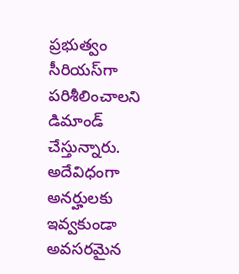ప్రభుత్వం సీరియస్‌గా పరిశీలించాల‌ని డిమాండ్ చేస్తున్నారు. అదేవిధంగా అనర్హులకు ఇవ్వకుండా అవసరమైన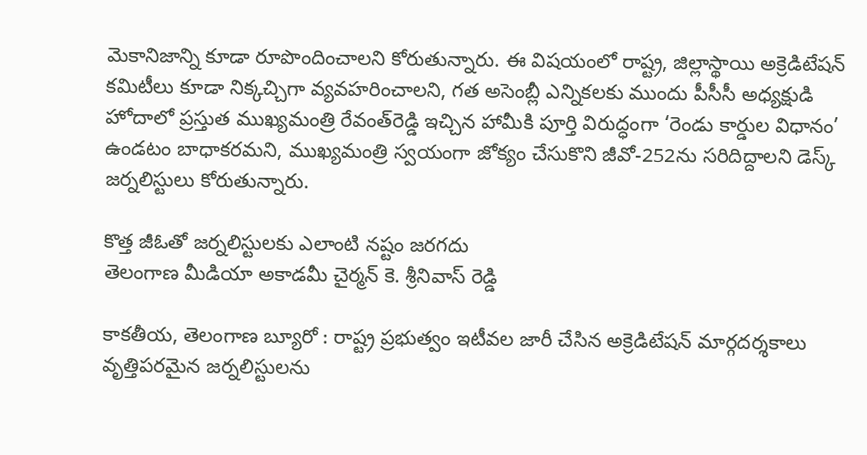మెకానిజాన్ని కూడా రూపొందించాల‌ని కోరుతున్నారు. ఈ విషయంలో రాష్ట్ర, జిల్లాస్థాయి అక్రెడిటేషన్‌ కమిటీలు కూడా నిక్కచ్చిగా వ్యవహరించాల‌ని, గ‌త అసెంబ్లీ ఎన్నికలకు ముందు పీసీసీ అధ్యక్షుడి హోదాలో ప్రస్తుత ముఖ్యమంత్రి రేవంత్‌రెడ్డి ఇచ్చిన హామీకి పూర్తి విరుద్ధంగా ‘రెండు కార్డుల విధానం’ ఉండటం బాధాకర‌మ‌ని, ముఖ్యమంత్రి స్వయంగా జోక్యం చేసుకొని జీవో-252ను సరిదిద్దాల‌ని డెస్క్ జ‌ర్న‌లిస్టులు కోరుతున్నారు.

కొత్త జీఓతో జర్నలిస్టులకు ఎలాంటి నష్టం జరగదు
తెలంగాణ మీడియా అకాడమీ చైర్మన్ కె. శ్రీనివాస్ రెడ్డి

కాక‌తీయ‌, తెలంగాణ బ్యూరో : రాష్ట్ర ప్రభుత్వం ఇటీవల జారీ చేసిన అక్రెడిటేషన్ మార్గదర్శకాలు వృత్తిపరమైన జర్నలిస్టులను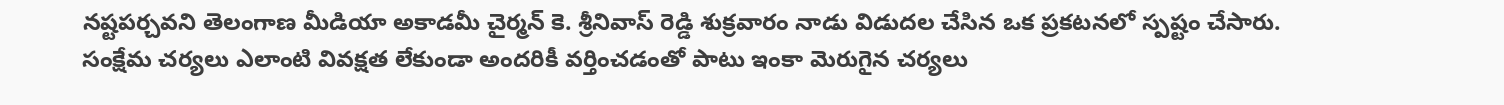నష్టపర్చవని తెలంగాణ మీడియా అకాడమీ చైర్మన్ కె. శ్రీనివాస్ రెడ్డి శుక్రవారం నాడు విడుదల చేసిన ఒక ప్రకటనలో స్పష్టం చేసారు. సంక్షేమ చర్యలు ఎలాంటి వివక్షత లేకుండా అందరికీ వర్తించడంతో పాటు ఇంకా మెరుగైన చర్యలు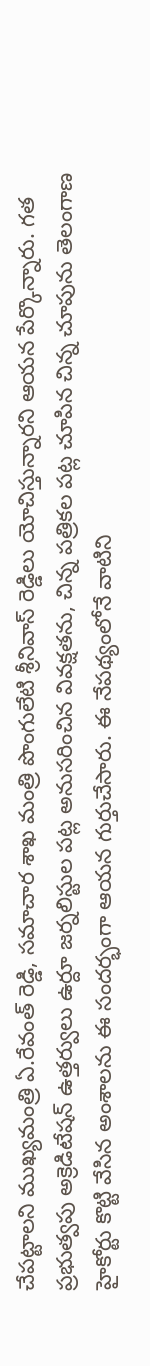చేపట్టాలని ముఖ్యమంత్రి ఏ.రేవంత్ రెడ్డి, సమాచార శాఖ మంత్రి పొంగులేటి శ్రీనివాస్ రెడ్డిలు యోచిస్తున్నారని ఆయన పేర్కొన్నారు. గత ప్రభుత్వపు అక్రెడిటేషన్ ఉత్తర్వులు ఉర్దూ జర్నలిస్టుల పట్ల అనుసరించిన వివక్షతను, చిన్న పత్రికల పట్ల చూపిన చిన్న చూపును తెలంగాణ హైకోర్టు కొట్టి వేసిన అంశాలను ఈ సందర్భంగా ఆయన గుర్తుచేసారు. ఈ నేపథ్యంలోనే వాటిని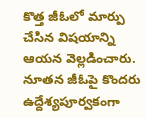కొత్త జీఓలో మార్పు చేసిన విషయాన్ని ఆయన వెల్లడించారు. నూతన జీఓపై కొందరు ఉద్దేశ్యపూర్వకంగా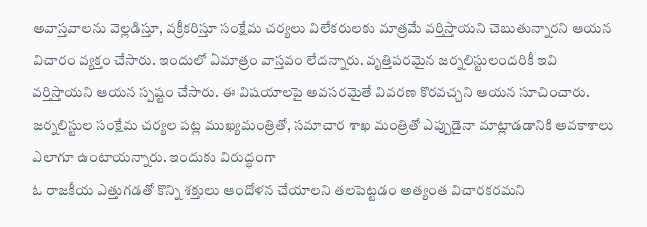అవాస్తవాలను వెల్లడిస్తూ, వక్రీకరిస్తూ సంక్షేమ చర్యలు విలేకరులకు మాత్రమే వర్తిస్తాయని చెబుతున్నారని ఆయన విచారం వ్యక్తం చేసారు. ఇందులో ఏమాత్రం వాస్తవం లేదన్నారు. వృత్తిపరమైన జర్నలిస్టులందరికీ ఇవి వర్తిస్తాయని ఆయన స్పష్టం చేసారు. ఈ విషయాలపై అవసరమైతే వివరణ కొరవచ్చని ఆయన సూచించారు. జర్నలిస్టుల సంక్షేమ చర్యల పట్ల ముఖ్యమంత్రితో, సమాచార శాఖ మంత్రితో ఎప్పుడైనా మాట్లాడడానికి అవకాశాలు ఎలాగూ ఉంటాయన్నారు. ఇందుకు విరుద్ధంగా
ఓ రాజకీయ ఎత్తుగడతో కొన్ని శక్తులు ఆందోళన చేయాలని తలపెట్టడం అత్యంత విచారకరమని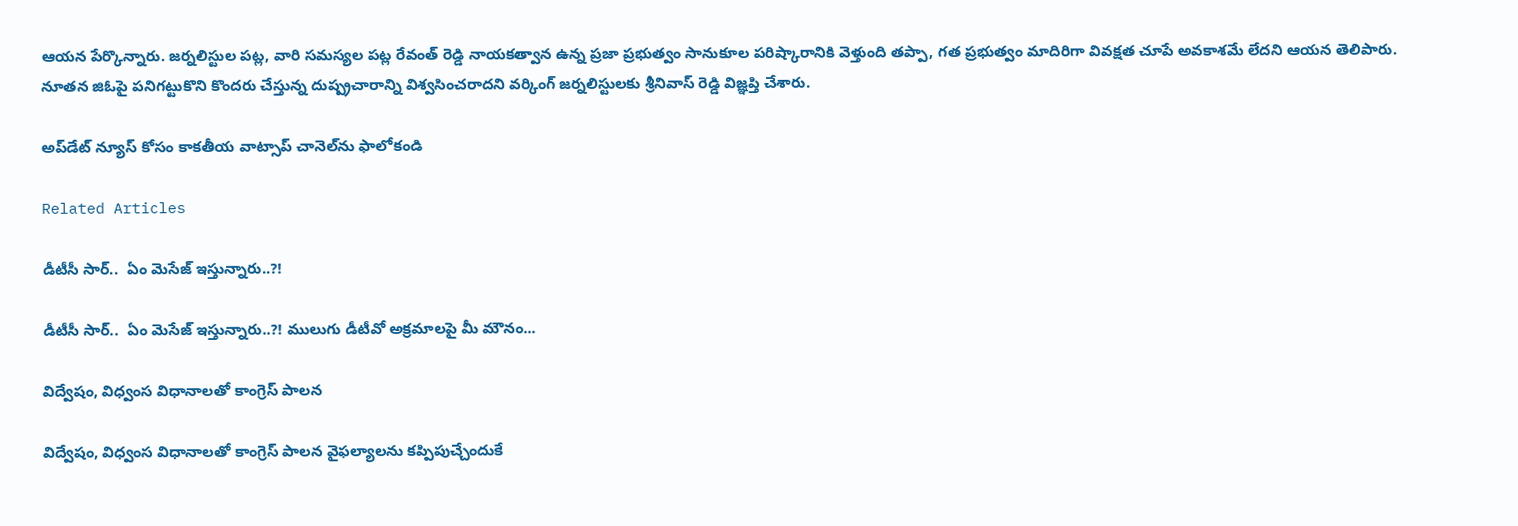ఆయన పేర్కొన్నారు. జర్నలిస్టుల పట్ల, వారి సమస్యల పట్ల రేవంత్ రెడ్డి నాయకత్వాన ఉన్న ప్రజా ప్రభుత్వం సానుకూల పరిష్కారానికి వెళ్తుంది తప్పా, గత ప్రభుత్వం మాదిరిగా వివక్షత చూపే అవకాశమే లేదని ఆయన తెలిపారు. నూతన జిఓపై పనిగట్టుకొని కొందరు చేస్తున్న దుష్ప్రచారాన్ని విశ్వసించరాదని వర్కింగ్ జర్నలిస్టులకు శ్రీనివాస్ రెడ్డి విజ్ఞప్తి చేశారు.

అప్‌డేట్ న్యూస్ కోసం కాక‌తీయ వాట్సాప్ చానెల్‌ను ఫాలోకండి

Related Articles

డీటీసీ సార్‌..  ఏం మెసేజ్ ఇస్తున్నారు..?!

డీటీసీ సార్‌..  ఏం మెసేజ్ ఇస్తున్నారు..?! ములుగు డీటీవో అక్ర‌మాల‌పై మీ మౌనం...

విద్వేషం, విధ్వంస విధానాలతో కాంగ్రెస్‌ పాలన

విద్వేషం, విధ్వంస విధానాలతో కాంగ్రెస్‌ పాలన వైఫల్యాలను కప్పిపుచ్చేందుకే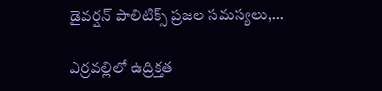డైవర్షన్‌ పాలిటిక్స్‌ ప్రజల సమస్యలు,...

ఎర్రవల్లిలో ఉద్రిక్తత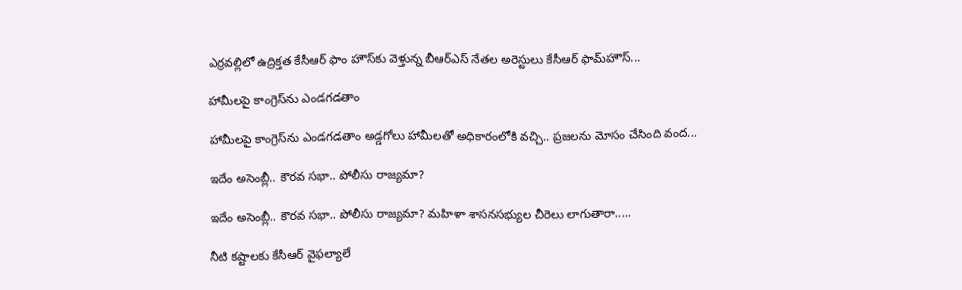ఎర్రవల్లిలో ఉద్రిక్తత కేసీఆర్ ఫాం హౌస్‌కు వెళ్తున్న బీఆర్‌ఎస్‌ నేతల అరెస్టులు కేసీఆర్‌ ఫామ్‌హౌస్‌...

హామీలపై కాంగ్రెస్‌ను ఎండగడతాం

హామీలపై కాంగ్రెస్‌ను ఎండగడతాం అడ్డగోలు హామీలతో అధికారంలోకి వచ్చి.. ప్రజలను మోసం చేసింది వంద...

ఇదేం అసెంబ్లీ.. కౌరవ సభా.. పోలీసు రాజ్యమా?

ఇదేం అసెంబ్లీ.. కౌరవ సభా.. పోలీసు రాజ్యమా? మహిళా శాసనసభ్యుల చీరెలు లాగుతారా.....

నీటి కష్టాలకు కేసీఆర్‌ వైఫల్యాలే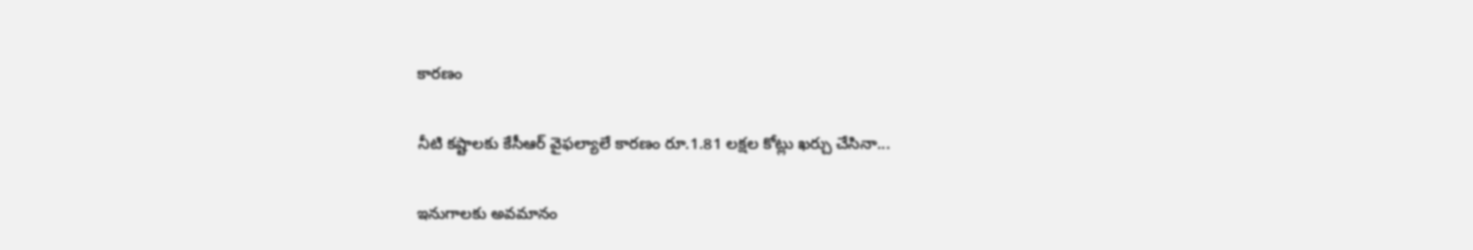కార‌ణం

నీటి కష్టాలకు కేసీఆర్‌ వైఫల్యాలే కార‌ణం రూ.1.81 లక్షల కోట్లు ఖర్చు చేసినా...

ఇనుగాల‌కు అవ‌మానం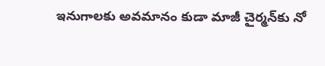ఇనుగాల‌కు అవ‌మానం కుడా మాజీ చైర్మ‌న్‌కు నో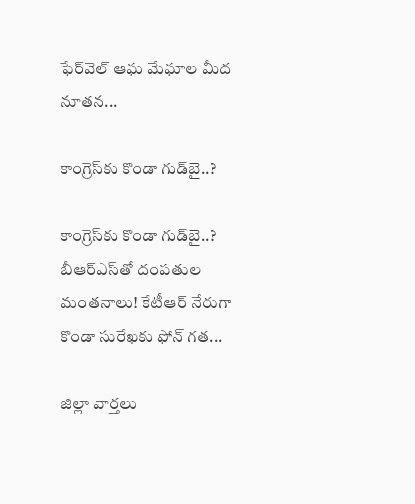ఫేర్‌వెల్ ఆఘ మేఘాల మీద నూత‌న...

కాంగ్రెస్‌కు కొండా గుడ్‌బై..?

కాంగ్రెస్‌కు కొండా గుడ్‌బై..? బీఆర్ఎస్‌తో దంప‌తుల‌ మంతనాలు! కేటీఆర్‌ నేరుగా కొండా సురేఖకు ఫోన్‌ గత...

జిల్లా వార్త‌లు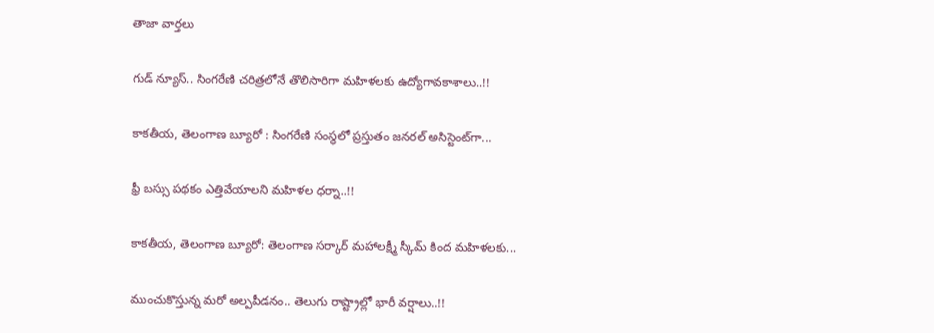తాజా వార్త‌లు

గుడ్ న్యూస్.. సింగరేణి చరిత్రలోనే తొలిసారిగా మ‌హిళ‌ల‌కు ఉద్యోగావ‌కాశాలు..!!

కాక‌తీయ‌, తెలంగాణ బ్యూరో : సింగరేణి సంస్థలో ప్రస్తుతం జనరల్ అసిస్టెంట్‌గా...

ఫ్రీ బస్సు పథకం ఎత్తివేయాలని మహిళల ధర్నా..!!

కాకతీయ, తెలంగాణ బ్యూరో: తెలంగాణ సర్కార్ మహాలక్ష్మీ స్కీమ్ కింద మహిళలకు...

ముంచుకొస్తున్న మరో అల్పపీడనం.. తెలుగు రాష్ట్రాల్లో భారీ వర్షాలు..!!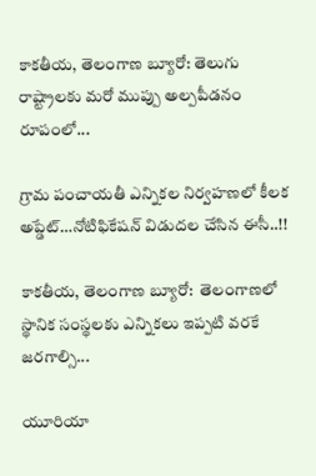కాకతీయ, తెలంగాణ బ్యూరో: తెలుగు రాష్ట్రాలకు మరో ముప్పు అల్పపీడనం రూపంలో...

గ్రామ పంచాయ‌తీ ఎన్నిక‌ల నిర్వ‌హ‌ణ‌లో కీల‌క అప్డేట్‌…నోటిఫికేషన్ విడుదల చేసిన ఈసీ..!!

కాకతీయ, తెలంగాణ బ్యూరో:  తెలంగాణలో స్థానిక సంస్థలకు ఎన్నికలు ఇప్పటి వరకే జరగాల్సి...

యూరియా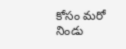కోసం మరో నిండు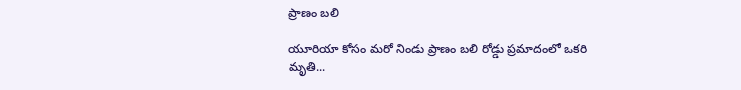ప్రాణం బలి

యూరియా కోసం మరో నిండు ప్రాణం బలి రోడ్డు ప్రమాదంలో ఒకరి మృతి...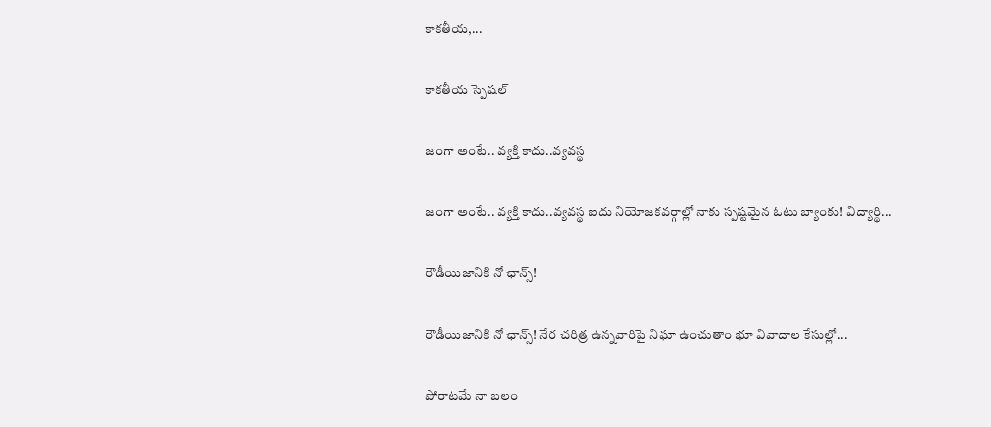కాకతీయ,...

కాక‌తీయ స్పెష‌ల్‌

జంగా అంటే.. వ్య‌క్తి కాదు..వ్య‌వస్థ‌

జంగా అంటే.. వ్య‌క్తి కాదు..వ్య‌వస్థ‌ ఐదు నియోజ‌క‌వ‌ర్గాల్లో నాకు స్ప‌ష్ట‌మైన ఓటు బ్యాంకు! విద్యార్థి...

రౌడీయిజానికి నో ఛాన్స్‌!

రౌడీయిజానికి నో ఛాన్స్‌! నేర చరిత్ర ఉన్న‌వారిపై నిఘా ఉంచుతాం భూ వివాదాల కేసుల్లో...

పోరాటమే నా బలం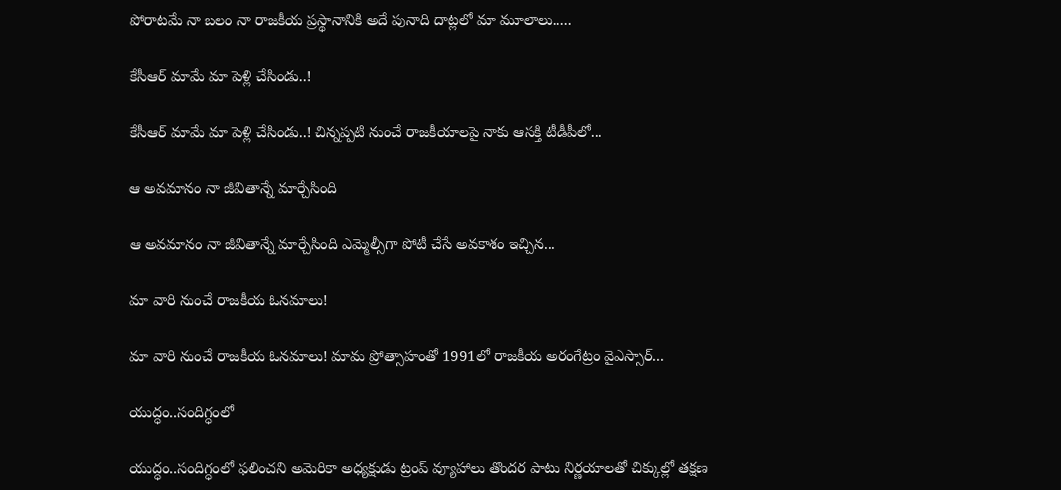పోరాటమే నా బలం నా రాజకీయ ప్రస్థానానికి అదే పునాది దాట్లలో మా మూలాలు.....

కేసీఆర్‌ మామే మా పెళ్లి చేసిండు..!

కేసీఆర్‌ మామే మా పెళ్లి చేసిండు..! చిన్నప్ప‌టి నుంచే రాజకీయాలపై నాకు ఆసక్తి టీడీపీలో...

ఆ అవమానం నా జీవితాన్నే మార్చేసింది

ఆ అవమానం నా జీవితాన్నే మార్చేసింది ఎమ్మెల్సీగా పోటీ చేసే అవ‌కాశం ఇచ్చిన...

మా వారి నుంచే రాజకీయ ఓనమాలు!

మా వారి నుంచే రాజకీయ ఓనమాలు! మామ ప్రోత్సాహంతో 1991లో రాజకీయ అరంగేట్రం వైఎస్సార్‌...

యుద్ధం..సందిగ్ధంలో

యుద్ధం..సందిగ్ధంలో ఫ‌లించని అమెరికా అధ్య‌క్షుడు ట్రంప్ వ్యూహాలు తొంద‌ర పాటు నిర్ణ‌యాల‌తో చిక్కుల్లో తక్షణ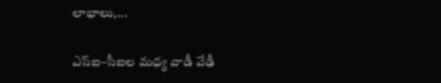లాభాలు,...

ఎస్ఐ–సీఐల మ‌ధ్య వాడీ వేఢీ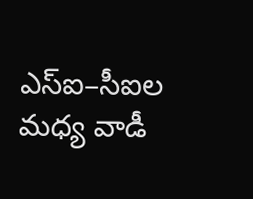ఎస్ఐ–సీఐల మ‌ధ్య వాడీ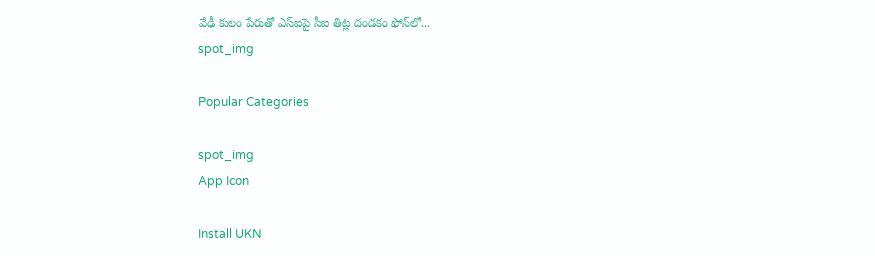వేఢీ కులం పేరుతో ఎస్ఐపై సీఐ తిట్ల దండ‌కం ఫోన్‌లో...
spot_img

Popular Categories

spot_img
App Icon

Install UKN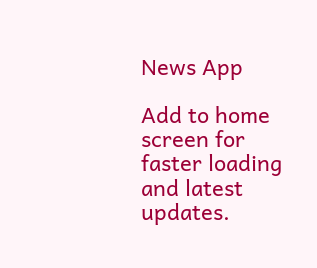News App

Add to home screen for faster loading and latest updates.